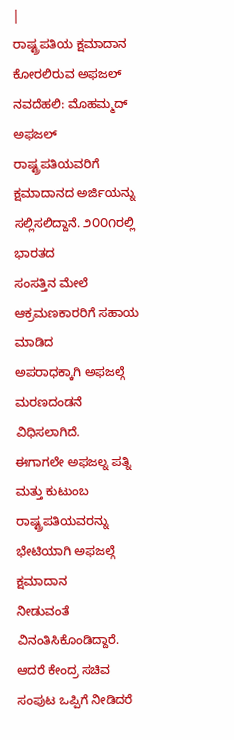|
ರಾಷ್ಟ್ರಪತಿಯ ಕ್ಷಮಾದಾನ ಕೋರಲಿರುವ ಅಫಜಲ್
ನವದೆಹಲಿ: ಮೊಹಮ್ಮದ್ ಅಫಜಲ್ ರಾಷ್ಟ್ರಪತಿಯವರಿಗೆ
ಕ್ಷಮಾದಾನದ ಅರ್ಜಿಯನ್ನು ಸಲ್ಲಿಸಲಿದ್ದಾನೆ. ೨೦೦೧ರಲ್ಲಿ ಭಾರತದ
ಸಂಸತ್ತಿನ ಮೇಲೆ ಆಕ್ರಮಣಕಾರರಿಗೆ ಸಹಾಯ ಮಾಡಿದ
ಅಪರಾಧಕ್ಕಾಗಿ ಅಫಜಲ್ಗೆ ಮರಣದಂಡನೆ ವಿಧಿಸಲಾಗಿದೆ.
ಈಗಾಗಲೇ ಅಫಜಲ್ನ ಪತ್ನಿ ಮತ್ತು ಕುಟುಂಬ
ರಾಷ್ಟ್ರಪತಿಯವರನ್ನು ಭೇಟಿಯಾಗಿ ಅಫಜಲ್ಗೆ ಕ್ಷಮಾದಾನ
ನೀಡುವಂತೆ ವಿನಂತಿಸಿಕೊಂಡಿದ್ದಾರೆ.
ಆದರೆ ಕೇಂದ್ರ ಸಚಿವ ಸಂಪುಟ ಒಪ್ಪಿಗೆ ನೀಡಿದರೆ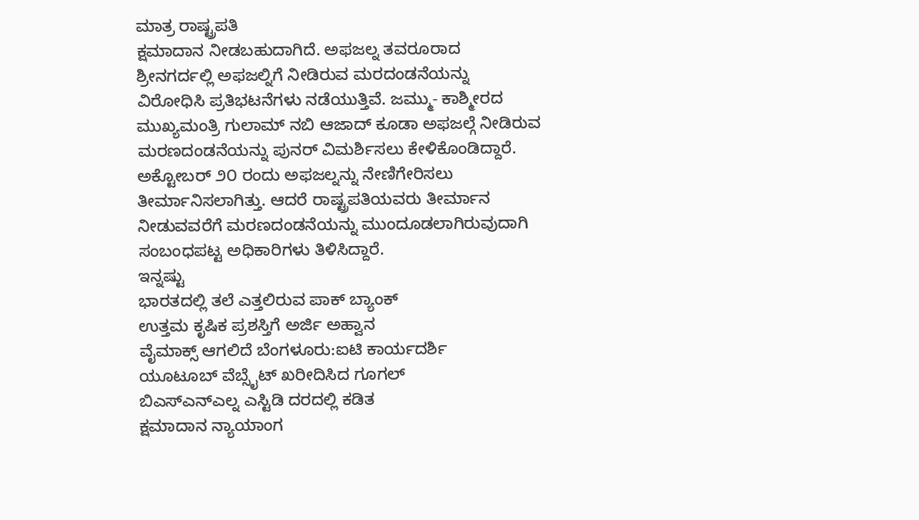ಮಾತ್ರ ರಾಷ್ಟ್ರಪತಿ
ಕ್ಷಮಾದಾನ ನೀಡಬಹುದಾಗಿದೆ. ಅಫಜಲ್ನ ತವರೂರಾದ
ಶ್ರೀನಗರ್ದಲ್ಲಿ ಅಫಜಲ್ನಿಗೆ ನೀಡಿರುವ ಮರದಂಡನೆಯನ್ನು
ವಿರೋಧಿಸಿ ಪ್ರತಿಭಟನೆಗಳು ನಡೆಯುತ್ತಿವೆ. ಜಮ್ಮು- ಕಾಶ್ಮೀರದ
ಮುಖ್ಯಮಂತ್ರಿ ಗುಲಾಮ್ ನಬಿ ಆಜಾದ್ ಕೂಡಾ ಅಫಜಲ್ಗೆ ನೀಡಿರುವ
ಮರಣದಂಡನೆಯನ್ನು ಪುನರ್ ವಿಮರ್ಶಿಸಲು ಕೇಳಿಕೊಂಡಿದ್ದಾರೆ.
ಅಕ್ಟೋಬರ್ ೨೦ ರಂದು ಅಫಜಲ್ನನ್ನು ನೇಣಿಗೇರಿಸಲು
ತೀರ್ಮಾನಿಸಲಾಗಿತ್ತು. ಆದರೆ ರಾಷ್ಟ್ರಪತಿಯವರು ತೀರ್ಮಾನ
ನೀಡುವವರೆಗೆ ಮರಣದಂಡನೆಯನ್ನು ಮುಂದೂಡಲಾಗಿರುವುದಾಗಿ
ಸಂಬಂಧಪಟ್ಟ ಅಧಿಕಾರಿಗಳು ತಿಳಿಸಿದ್ದಾರೆ.
ಇನ್ನಷ್ಟು
ಭಾರತದಲ್ಲಿ ತಲೆ ಎತ್ತಲಿರುವ ಪಾಕ್ ಬ್ಯಾಂಕ್
ಉತ್ತಮ ಕೃಷಿಕ ಪ್ರಶಸ್ತಿಗೆ ಅರ್ಜಿ ಅಹ್ವಾನ
ವೈಮಾಕ್ಸ್ ಆಗಲಿದೆ ಬೆಂಗಳೂರು:ಐಟಿ ಕಾರ್ಯದರ್ಶಿ
ಯೂಟೂಬ್ ವೆಬ್ಸೈಟ್ ಖರೀದಿಸಿದ ಗೂಗಲ್
ಬಿಎಸ್ಎನ್ಎಲ್ನ ಎಸ್ಟಿಡಿ ದರದಲ್ಲಿ ಕಡಿತ
ಕ್ಷಮಾದಾನ ನ್ಯಾಯಾಂಗ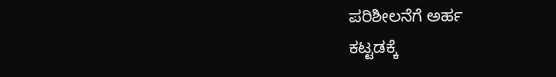ಪರಿಶೀಲನೆಗೆ ಅರ್ಹ
ಕಟ್ಟಡಕ್ಕೆ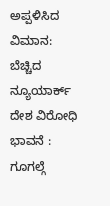ಅಪ್ಪಳಿಸಿದ ವಿಮಾನ: ಬೆಚ್ಚಿದ ನ್ಯೂಯಾರ್ಕ್
ದೇಶ ವಿರೋಧಿ ಭಾವನೆ : ಗೂಗಲ್ಗೆ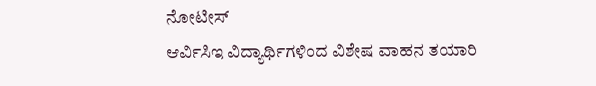ನೋಟೀಸ್
ಆರ್ವಿಸಿಇ ವಿದ್ಯಾರ್ಥಿಗಳಿಂದ ವಿಶೇಷ ವಾಹನ ತಯಾರಿ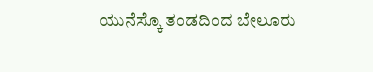ಯುನೆಸ್ಕೊ ತಂಡದಿಂದ ಬೇಲೂರು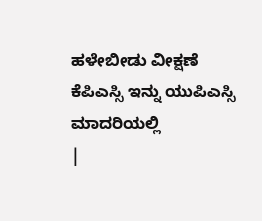ಹಳೇಬೀಡು ವೀಕ್ಷಣೆ
ಕೆಪಿಎಸ್ಸಿ ಇನ್ನು ಯುಪಿಎಸ್ಸಿ ಮಾದರಿಯಲ್ಲಿ
|